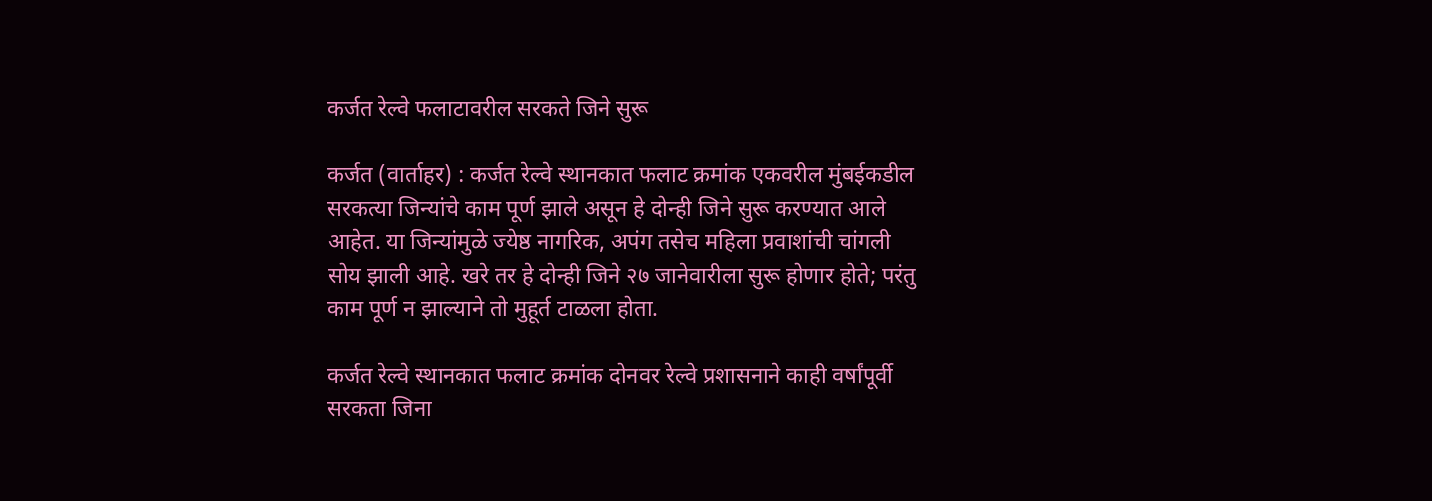कर्जत रेल्वे फलाटावरील सरकते जिने सुरू

कर्जत (वार्ताहर) : कर्जत रेल्वे स्थानकात फलाट क्रमांक एकवरील मुंबईकडील सरकत्या जिन्यांचे काम पूर्ण झाले असून हे दोन्ही जिने सुरू करण्यात आले आहेत. या जिन्यांमुळे ज्येष्ठ नागरिक, अपंग तसेच महिला प्रवाशांची चांगली सोय झाली आहे. खरे तर हे दोन्ही जिने २७ जानेवारीला सुरू होणार होते; परंतु काम पूर्ण न झाल्याने तो मुहूर्त टाळला होता.

कर्जत रेल्वे स्थानकात फलाट क्रमांक दोनवर रेल्वे प्रशासनाने काही वर्षांपूर्वी सरकता जिना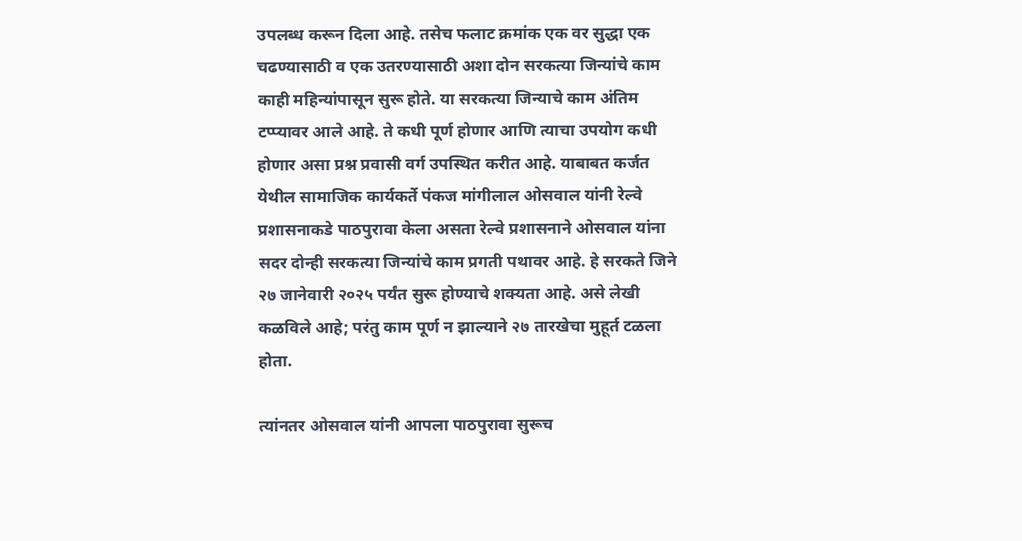उपलब्ध करून दिला आहे. तसेच फलाट क्रमांक एक वर सुद्धा एक चढण्यासाठी व एक उतरण्यासाठी अशा दोन सरकत्या जिन्यांचे काम काही महिन्यांपासून सुरू होते. या सरकत्या जिन्याचे काम अंतिम टप्प्यावर आले आहे. ते कधी पूर्ण होणार आणि त्याचा उपयोग कधी होणार असा प्रश्न प्रवासी वर्ग उपस्थित करीत आहे. याबाबत कर्जत येथील सामाजिक कार्यकर्ते पंकज मांगीलाल ओसवाल यांनी रेल्वे प्रशासनाकडे पाठपुरावा केला असता रेल्वे प्रशासनाने ओसवाल यांना सदर दोन्ही सरकत्या जिन्यांचे काम प्रगती पथावर आहे. हे सरकते जिने २७ जानेवारी २०२५ पर्यंत सुरू होण्याचे शक्यता आहे. असे लेखी कळविले आहे; परंतु काम पूर्ण न झाल्याने २७ तारखेचा मुहूर्त टळला होता.

त्यांनतर ओसवाल यांनी आपला पाठपुरावा सुरूच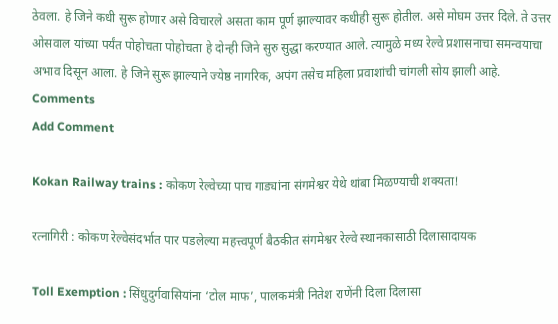ठेवला. हे जिने कधी सुरू होणार असे विचारले असता काम पूर्ण झाल्यावर कधीही सुरू होतील. असे मोघम उत्तर दिले. ते उत्तर ओसवाल यांच्या पर्यंत पोहोचता पोहोचता हे दोन्ही जिने सुरु सुद्धा करण्यात आले. त्यामुळे मध्य रेल्वे प्रशासनाचा समन्वयाचा अभाव दिसून आला. हे जिने सुरू झाल्याने ज्येष्ठ नागरिक, अपंग तसेच महिला प्रवाशांची चांगली सोय झाली आहे.
Comments
Add Comment

Kokan Railway trains : कोकण रेल्वेच्या पाच गाड्यांना संगमेश्वर येथे थांबा मिळण्याची शक्यता!

रत्नागिरी : कोकण रेल्वेसंदर्भात पार पडलेल्या महत्त्वपूर्ण बैठकीत संगमेश्वर रेल्वे स्थानकासाठी दिलासादायक

Toll Exemption : सिंधुदुर्गवासियांना ‘टोल माफ’, पालकमंत्री नितेश राणेंनी दिला दिलासा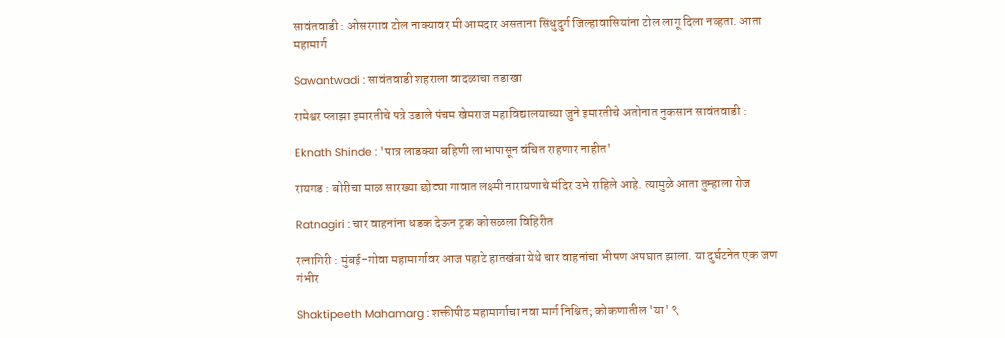सावंतवाडी : ओसरगाव टोल नाक्यावर मी आमदार असताना सिंधुदुर्ग जिल्हावासियांना टोल लागू दिला नव्हता. आता महामार्ग

Sawantwadi : सावंतवाडी शहराला वादळाचा तडाखा

रामेश्वर प्लाझा इमारतीचे पत्रे उडाले पंचम खेमराज महाविद्यालयाच्या जुने इमारतीचे अतोनात नुकसान सावंतवाडी :

Eknath Shinde : 'पात्र लाडक्या बहिणी लाभापासून वंचित राहणार नाहीत'

रायगड : बोरीचा माळ सारख्या छोट्या गावात लक्ष्मी नारायणाचे मंदिर उभे राहिले आहे. त्यामुळे आता तुम्हाला रोज

Ratnagiri : चार वाहनांना धडक देऊन ट्रक कोसळला विहिरीत

रत्नागिरी : मुंबई-गोवा महामार्गावर आज पहाटे हातखंबा येथे चार वाहनांचा भीषण अपघात झाला. या दुर्घटनेत एक जण गंभीर

Shaktipeeth Mahamarg : शक्तीपीठ महामार्गाचा नवा मार्ग निश्चित; कोकणातील 'या' ९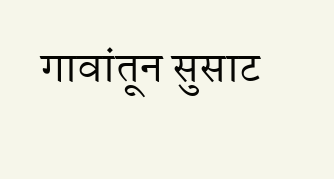गावांतून सुसाट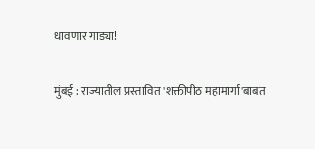धावणार गाड्या!

मुंबई : राज्यातील प्रस्तावित 'शक्तीपीठ महामार्गा'बाबत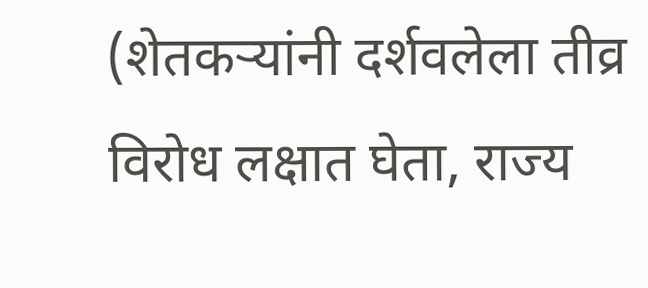(शेतकऱ्यांनी दर्शवलेला तीव्र विरोध लक्षात घेता, राज्य